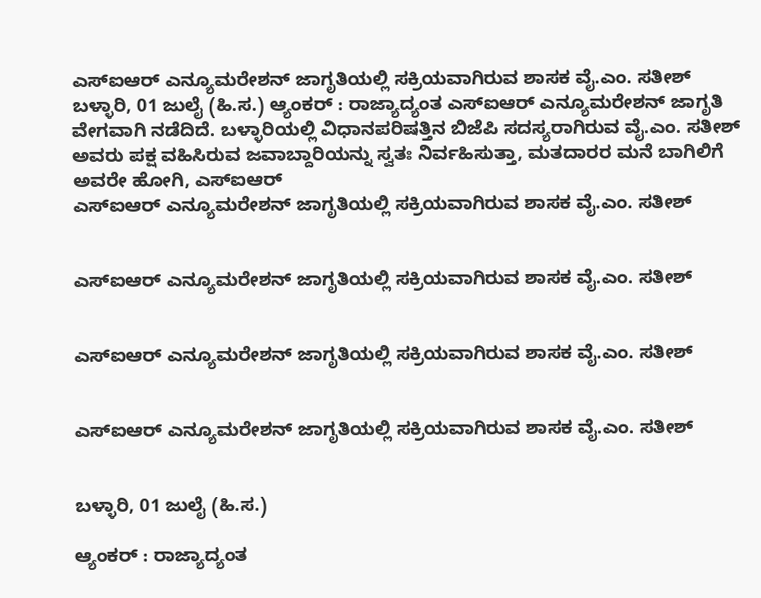ಎಸ್ಐಆರ್ ಎನ್ಯೂಮರೇಶನ್ ಜಾಗೃತಿಯಲ್ಲಿ ಸಕ್ರಿಯವಾಗಿರುವ ಶಾಸಕ ವೈ.ಎಂ. ಸತೀಶ್
ಬಳ್ಳಾರಿ, 01 ಜುಲೈ (ಹಿ.ಸ.) ಆ್ಯಂಕರ್ : ರಾಜ್ಯಾದ್ಯಂತ ಎಸ್ಐಆರ್ ಎನ್ಯೂಮರೇಶನ್ ಜಾಗೃತಿ ವೇಗವಾಗಿ ನಡೆದಿದೆ. ಬಳ್ಳಾರಿಯಲ್ಲಿ ವಿಧಾನಪರಿಷತ್ತಿನ ಬಿಜೆಪಿ ಸದಸ್ಯರಾಗಿರುವ ವೈ.ಎಂ. ಸತೀಶ್ ಅವರು ಪಕ್ಷ ವಹಿಸಿರುವ ಜವಾಬ್ದಾರಿಯನ್ನು ಸ್ವತಃ ನಿರ್ವಹಿಸುತ್ತಾ, ಮತದಾರರ ಮನೆ ಬಾಗಿಲಿಗೆ ಅವರೇ ಹೋಗಿ, ಎಸ್ಐಆರ್
ಎಸ್ಐಆರ್ ಎನ್ಯೂಮರೇಶನ್ ಜಾಗೃತಿಯಲ್ಲಿ ಸಕ್ರಿಯವಾಗಿರುವ ಶಾಸಕ ವೈ.ಎಂ. ಸತೀಶ್


ಎಸ್ಐಆರ್ ಎನ್ಯೂಮರೇಶನ್ ಜಾಗೃತಿಯಲ್ಲಿ ಸಕ್ರಿಯವಾಗಿರುವ ಶಾಸಕ ವೈ.ಎಂ. ಸತೀಶ್


ಎಸ್ಐಆರ್ ಎನ್ಯೂಮರೇಶನ್ ಜಾಗೃತಿಯಲ್ಲಿ ಸಕ್ರಿಯವಾಗಿರುವ ಶಾಸಕ ವೈ.ಎಂ. ಸತೀಶ್


ಎಸ್ಐಆರ್ ಎನ್ಯೂಮರೇಶನ್ ಜಾಗೃತಿಯಲ್ಲಿ ಸಕ್ರಿಯವಾಗಿರುವ ಶಾಸಕ ವೈ.ಎಂ. ಸತೀಶ್


ಬಳ್ಳಾರಿ, 01 ಜುಲೈ (ಹಿ.ಸ.)

ಆ್ಯಂಕರ್ : ರಾಜ್ಯಾದ್ಯಂತ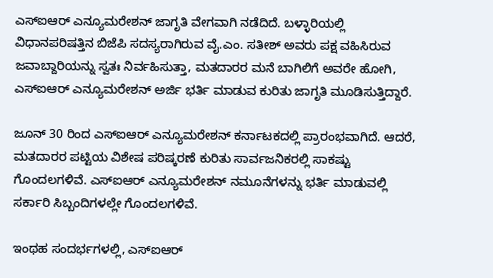ಎಸ್ಐಆರ್ ಎನ್ಯೂಮರೇಶನ್ ಜಾಗೃತಿ ವೇಗವಾಗಿ ನಡೆದಿದೆ. ಬಳ್ಳಾರಿಯಲ್ಲಿ ವಿಧಾನಪರಿಷತ್ತಿನ ಬಿಜೆಪಿ ಸದಸ್ಯರಾಗಿರುವ ವೈ.ಎಂ. ಸತೀಶ್ ಅವರು ಪಕ್ಷ ವಹಿಸಿರುವ ಜವಾಬ್ದಾರಿಯನ್ನು ಸ್ವತಃ ನಿರ್ವಹಿಸುತ್ತಾ, ಮತದಾರರ ಮನೆ ಬಾಗಿಲಿಗೆ ಅವರೇ ಹೋಗಿ, ಎಸ್ಐಆರ್ ಎನ್ಯೂಮರೇಶನ್ ಅರ್ಜಿ ಭರ್ತಿ ಮಾಡುವ ಕುರಿತು ಜಾಗೃತಿ ಮೂಡಿಸುತ್ತಿದ್ದಾರೆ.

ಜೂನ್ 30 ರಿಂದ ಎಸ್ಐಆರ್ ಎನ್ಯೂಮರೇಶನ್ ಕರ್ನಾಟಕದಲ್ಲಿ ಪ್ರಾರಂಭವಾಗಿದೆ. ಆದರೆ, ಮತದಾರರ ಪಟ್ಟಿಯ ವಿಶೇಷ ಪರಿಷ್ಕರಣೆ ಕುರಿತು ಸಾರ್ವಜನಿಕರಲ್ಲಿ ಸಾಕಷ್ಟು ಗೊಂದಲಗಳಿವೆ. ಎಸ್ಐಆರ್ ಎನ್ಯೂಮರೇಶನ್ ನಮೂನೆಗಳನ್ನು ಭರ್ತಿ ಮಾಡುವಲ್ಲಿ ಸರ್ಕಾರಿ ಸಿಬ್ಬಂದಿಗಳಲ್ಲೇ ಗೊಂದಲಗಳಿವೆ.

ಇಂಥಹ ಸಂದರ್ಭಗಳಲ್ಲಿ, ಎಸ್ಐಆರ್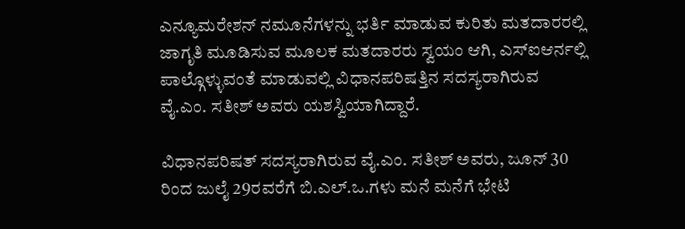ಎನ್ಯೂಮರೇಶನ್ ನಮೂನೆಗಳನ್ನು ಭರ್ತಿ ಮಾಡುವ ಕುರಿತು ಮತದಾರರಲ್ಲಿ ಜಾಗೃತಿ ಮೂಡಿಸುವ ಮೂಲಕ ಮತದಾರರು ಸ್ವಯಂ ಆಗಿ, ಎಸ್ಐಆರ್ನಲ್ಲಿ ಪಾಲ್ಗೊಳ್ಳುವಂತೆ ಮಾಡುವಲ್ಲಿ ವಿಧಾನಪರಿಷತ್ತಿನ ಸದಸ್ಯರಾಗಿರುವ ವೈ.ಎಂ. ಸತೀಶ್ ಅವರು ಯಶಸ್ವಿಯಾಗಿದ್ದಾರೆ.

ವಿಧಾನಪರಿಷತ್ ಸದಸ್ಯರಾಗಿರುವ ವೈ.ಎಂ. ಸತೀಶ್ ಅವರು, ಜೂನ್ 30 ರಿಂದ ಜುಲೈ 29ರವರೆಗೆ ಬಿ.ಎಲ್.ಒ.ಗಳು ಮನೆ ಮನೆಗೆ ಭೇಟಿ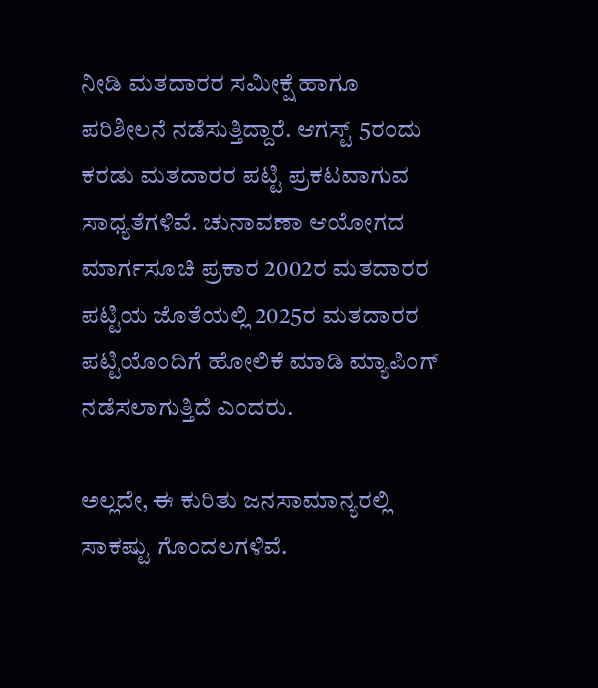ನೀಡಿ ಮತದಾರರ ಸಮೀಕ್ಷೆ ಹಾಗೂ ಪರಿಶೀಲನೆ ನಡೆಸುತ್ತಿದ್ದಾರೆ. ಆಗಸ್ಟ್ 5ರಂದು ಕರಡು ಮತದಾರರ ಪಟ್ಟಿ ಪ್ರಕಟವಾಗುವ ಸಾಧ್ಯತೆಗಳಿವೆ. ಚುನಾವಣಾ ಆಯೋಗದ ಮಾರ್ಗಸೂಚಿ ಪ್ರಕಾರ 2002ರ ಮತದಾರರ ಪಟ್ಟಿಯ ಜೊತೆಯಲ್ಲಿ 2025ರ ಮತದಾರರ ಪಟ್ಟಿಯೊಂದಿಗೆ ಹೋಲಿಕೆ ಮಾಡಿ ಮ್ಯಾಪಿಂಗ್ ನಡೆಸಲಾಗುತ್ತಿದೆ ಎಂದರು.

ಅಲ್ಲದೇ, ಈ ಕುರಿತು ಜನಸಾಮಾನ್ಯರಲ್ಲಿ ಸಾಕಷ್ಟು ಗೊಂದಲಗಳಿವೆ.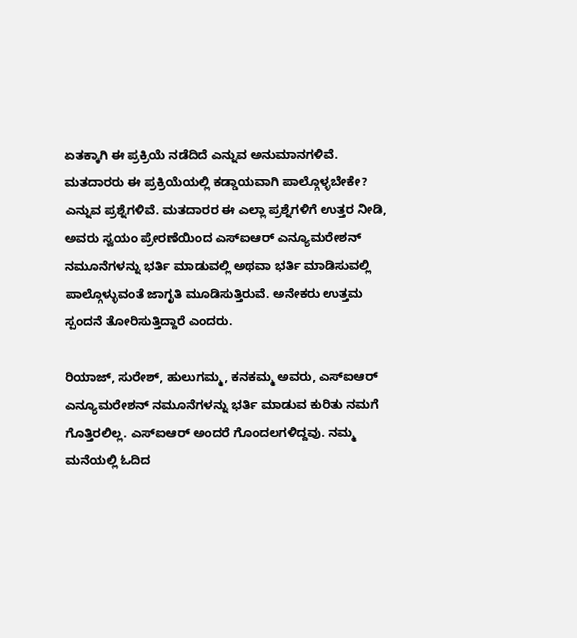ಏತಕ್ಕಾಗಿ ಈ ಪ್ರಕ್ರಿಯೆ ನಡೆದಿದೆ ಎನ್ನುವ ಅನುಮಾನಗಳಿವೆ. ಮತದಾರರು ಈ ಪ್ರಕ್ರಿಯೆಯಲ್ಲಿ ಕಡ್ಡಾಯವಾಗಿ ಪಾಲ್ಗೊಳ್ಳಬೇಕೇ? ಎನ್ನುವ ಪ್ರಶ್ನೆಗಳಿವೆ. ಮತದಾರರ ಈ ಎಲ್ಲಾ ಪ್ರಶ್ನೆಗಳಿಗೆ ಉತ್ತರ ನೀಡಿ, ಅವರು ಸ್ವಯಂ ಪ್ರೇರಣೆಯಿಂದ ಎಸ್ಐಆರ್ ಎನ್ಯೂಮರೇಶನ್ ನಮೂನೆಗಳನ್ನು ಭರ್ತಿ ಮಾಡುವಲ್ಲಿ ಅಥವಾ ಭರ್ತಿ ಮಾಡಿಸುವಲ್ಲಿ ಪಾಲ್ಗೊಳ್ಳುವಂತೆ ಜಾಗೃತಿ ಮೂಡಿಸುತ್ತಿರುವೆ. ಅನೇಕರು ಉತ್ತಮ ಸ್ಪಂದನೆ ತೋರಿಸುತ್ತಿದ್ದಾರೆ ಎಂದರು.

ರಿಯಾಜ್, ಸುರೇಶ್, ಹುಲುಗಮ್ಮ, ಕನಕಮ್ಮ ಅವರು, ಎಸ್ಐಆರ್ ಎನ್ಯೂಮರೇಶನ್ ನಮೂನೆಗಳನ್ನು ಭರ್ತಿ ಮಾಡುವ ಕುರಿತು ನಮಗೆ ಗೊತ್ತಿರಲಿಲ್ಲ. ಎಸ್ಐಆರ್ ಅಂದರೆ ಗೊಂದಲಗಳಿದ್ದವು. ನಮ್ಮ ಮನೆಯಲ್ಲಿ ಓದಿದ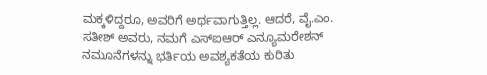ಮಕ್ಕಳಿದ್ದರೂ, ಅವರಿಗೆ ಅರ್ಥವಾಗುತ್ತಿಲ್ಲ. ಆದರೆ, ವೈ.ಎಂ. ಸತೀಶ್ ಅವರು, ನಮಗೆ ಎಸ್ಐಆರ್ ಎನ್ಯೂಮರೇಶನ್ ನಮೂನೆಗಳನ್ನು ಭರ್ತಿಯ ಅವಶ್ಯಕತೆಯ ಕುರಿತು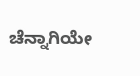ಚೆನ್ನಾಗಿಯೇ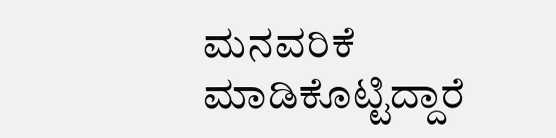ಮನವರಿಕೆ ಮಾಡಿಕೊಟ್ಟಿದ್ದಾರೆ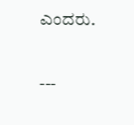ಎಂದರು.

---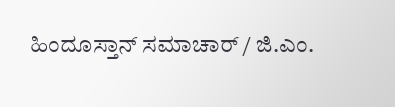ಹಿಂದೂಸ್ತಾನ್ ಸಮಾಚಾರ್ / ಜಿ.ಎಂ.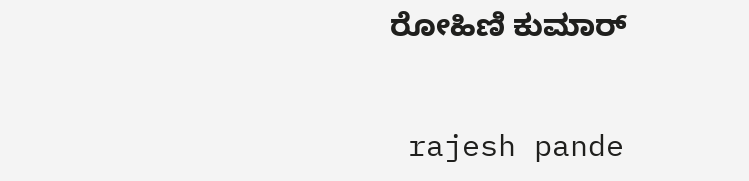ರೋಹಿಣಿ ಕುಮಾರ್


 rajesh pande